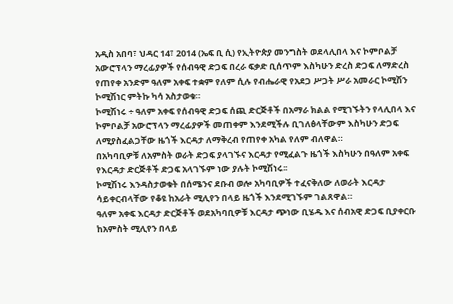አዲስ አበባ፣ ህዳር 14፣ 2014 (ኤፍ ቢ ሲ) የኢትዮጵያ መንግስት ወደላሊበላ እና ኮምቦልቻ አውሮፕላን ማረፊያዎች የሰብዓዊ ድጋፍ በረራ ፍቃድ ቢሰጥም እስካሁን ድረስ ድጋፍ ለማድረስ የጠየቀ አንድም ዓለም አቀፍ ተቋም የለም ሲሉ የብሔራዊ የአደጋ ሥጋት ሥራ አመራር ኮሚሽን ኮሚሽነር ምትኩ ካሳ አስታወቁ።
ኮሚሽነሩ ÷ ዓለም አቀፍ የሰብዓዊ ድጋፍ ሰጪ ድርጅቶች በአማራ ክልል የሚገኙትን የላሊበላ እና ኮምቦልቻ አውሮፕላን ማረፊያዎች መጠቀም እንደሚችሉ ቢገለፅላቸውም እስካሁን ድጋፍ ለሚያስፈልጋቸው ዜጎች እርዳታ ለማቅረብ የጠየቀ አካል የለም ብለዋል።
በአካባቢዎቹ ለአምስት ወራት ድጋፍ ያላገኙና እርዳታ የሚፈልጉ ዜጎች እስካሁን በዓለም አቀፍ የእርዳታ ድርጅቶች ድጋፍ አላገኙም ነው ያሉት ኮሚሽነሩ፡፡
ኮሚሽነሩ እንዳስታወቁት በሰሜንና ደቡብ ወሎ አካባቢዎች ተፈናቅለው ለወራት እርዳታ ሳይቀርብላቸው የቆዩ ከአራት ሚሊየን በላይ ዜጎች እንደሚገኙም ገልጸዋል።
ዓለም አቀፍ እርዳታ ድርጅቶች ወደአካባቢዎቹ እርዳታ ጭነው ቢሄዱ እና ሰብአዊ ድጋፍ ቢያቀርቡ ከአምስት ሚሊየን በላይ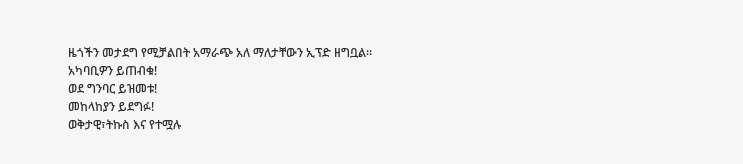ዜጎችን መታደግ የሚቻልበት አማራጭ አለ ማለታቸውን ኢፕድ ዘግቧል።
አካባቢዎን ይጠብቁ!
ወደ ግንባር ይዝመቱ!
መከላከያን ይደግፉ!
ወቅታዊ፣ትኩስ እና የተሟሉ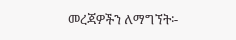መረጃዎችን ለማግኘት፡-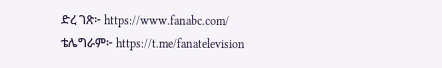ድረ ገጽ፦ https://www.fanabc.com/
ቴሌግራም፦ https://t.me/fanatelevision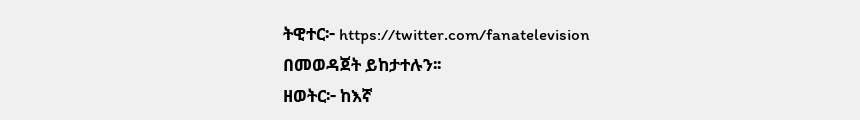ትዊተር፦ https://twitter.com/fanatelevision በመወዳጀት ይከታተሉን፡፡
ዘወትር፦ ከእኛ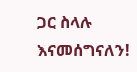ጋር ስላሉ እናመሰግናለን!